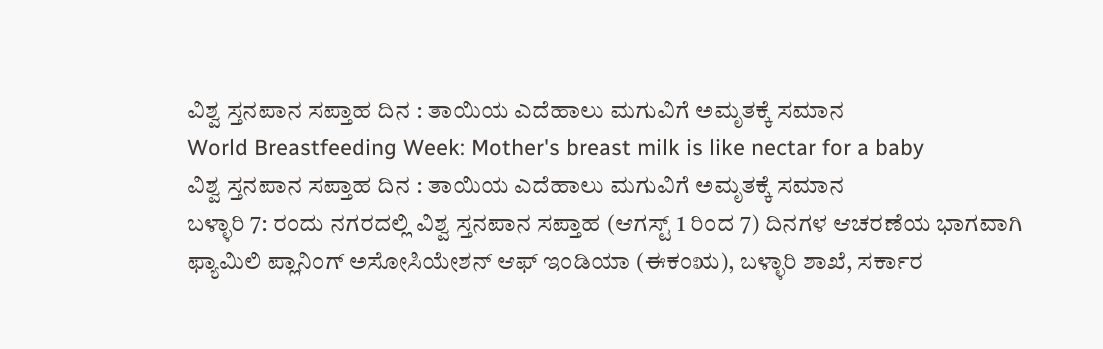ವಿಶ್ವ ಸ್ತನಪಾನ ಸಪ್ತಾಹ ದಿನ : ತಾಯಿಯ ಎದೆಹಾಲು ಮಗುವಿಗೆ ಅಮೃತಕ್ಕೆ ಸಮಾನ
World Breastfeeding Week: Mother's breast milk is like nectar for a baby
ವಿಶ್ವ ಸ್ತನಪಾನ ಸಪ್ತಾಹ ದಿನ : ತಾಯಿಯ ಎದೆಹಾಲು ಮಗುವಿಗೆ ಅಮೃತಕ್ಕೆ ಸಮಾನ
ಬಳ್ಳಾರಿ 7: ರಂದು ನಗರದಲ್ಲಿ ವಿಶ್ವ ಸ್ತನಪಾನ ಸಪ್ತಾಹ (ಆಗಸ್ಟ್ 1 ರಿಂದ 7) ದಿನಗಳ ಆಚರಣೆಯ ಭಾಗವಾಗಿ ಫ್ಯಾಮಿಲಿ ಪ್ಲಾನಿಂಗ್ ಅಸೋಸಿಯೇಶನ್ ಆಫ್ ಇಂಡಿಯಾ (ಈಕಂಋ), ಬಳ್ಳಾರಿ ಶಾಖೆ, ಸರ್ಕಾರ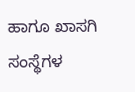ಹಾಗೂ ಖಾಸಗಿ ಸಂಸ್ಥೆಗಳ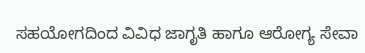ಸಹಯೋಗದಿಂದ ವಿವಿಧ ಜಾಗೃತಿ ಹಾಗೂ ಆರೋಗ್ಯ ಸೇವಾ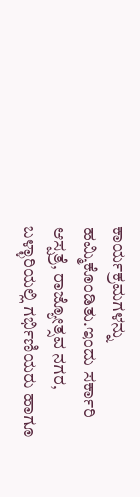ಕಾರ್ಯಕ್ರಮಗಳನ್ನು ಹಮ್ಮಿಕೊಂಡಿತು.ಇಂದು ಸರ್ಕಾರಿ ಆಸ್ಪತ್ರೆ, ರಾಜ್ಯೋತ್ಸವ ನಗರ, ಬಳ್ಳಾರಿಯಲ್ಲಿ ಗರ್ಭಿಣಿಯರು ಹಾಗೂ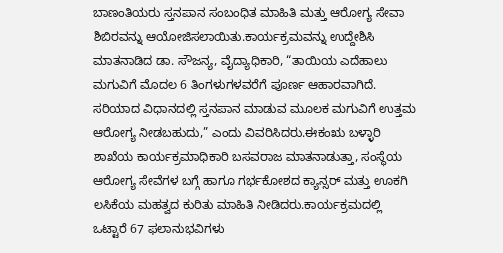ಬಾಣಂತಿಯರು ಸ್ತನಪಾನ ಸಂಬಂಧಿತ ಮಾಹಿತಿ ಮತ್ತು ಆರೋಗ್ಯ ಸೇವಾ ಶಿಬಿರವನ್ನು ಆಯೋಜಿಸಲಾಯಿತು.ಕಾರ್ಯಕ್ರಮವನ್ನು ಉದ್ದೇಶಿಸಿ ಮಾತನಾಡಿದ ಡಾ. ಸೌಜನ್ಯ, ವೈದ್ಯಾಧಿಕಾರಿ, “ತಾಯಿಯ ಎದೆಹಾಲು ಮಗುವಿಗೆ ಮೊದಲ 6 ತಿಂಗಳುಗಳವರೆಗೆ ಪೂರ್ಣ ಆಹಾರವಾಗಿದೆ. ಸರಿಯಾದ ವಿಧಾನದಲ್ಲಿ ಸ್ತನಪಾನ ಮಾಡುವ ಮೂಲಕ ಮಗುವಿಗೆ ಉತ್ತಮ ಆರೋಗ್ಯ ನೀಡಬಹುದು,” ಎಂದು ವಿವರಿಸಿದರು.ಈಕಂಋ ಬಳ್ಳಾರಿ ಶಾಖೆಯ ಕಾರ್ಯಕ್ರಮಾಧಿಕಾರಿ ಬಸವರಾಜ ಮಾತನಾಡುತ್ತಾ, ಸಂಸ್ಥೆಯ ಆರೋಗ್ಯ ಸೇವೆಗಳ ಬಗ್ಗೆ ಹಾಗೂ ಗರ್ಭಕೋಶದ ಕ್ಯಾನ್ಸರ್ ಮತ್ತು ಊಕಗಿ ಲಸಿಕೆಯ ಮಹತ್ವದ ಕುರಿತು ಮಾಹಿತಿ ನೀಡಿದರು.ಕಾರ್ಯಕ್ರಮದಲ್ಲಿ ಒಟ್ಟಾರೆ 67 ಫಲಾನುಭವಿಗಳು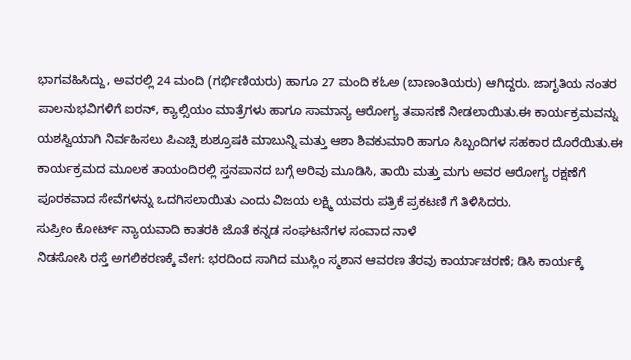ಭಾಗವಹಿಸಿದ್ದು, ಅವರಲ್ಲಿ 24 ಮಂದಿ (ಗರ್ಭಿಣಿಯರು) ಹಾಗೂ 27 ಮಂದಿ ಕಓಅ (ಬಾಣಂತಿಯರು) ಆಗಿದ್ದರು. ಜಾಗೃತಿಯ ನಂತರ ಪಾಲನುಭವಿಗಳಿಗೆ ಐರನ್, ಕ್ಯಾಲ್ಸಿಯಂ ಮಾತ್ರೆಗಳು ಹಾಗೂ ಸಾಮಾನ್ಯ ಆರೋಗ್ಯ ತಪಾಸಣೆ ನೀಡಲಾಯಿತು.ಈ ಕಾರ್ಯಕ್ರಮವನ್ನು ಯಶಸ್ವಿಯಾಗಿ ನಿರ್ವಹಿಸಲು ಪಿಎಚ್ಸಿ ಶುಶ್ರೂಷಕಿ ಮಾಬುನ್ನಿ ಮತ್ತು ಆಶಾ ಶಿವಕುಮಾರಿ ಹಾಗೂ ಸಿಬ್ಬಂದಿಗಳ ಸಹಕಾರ ದೊರೆಯಿತು.ಈ ಕಾರ್ಯಕ್ರಮದ ಮೂಲಕ ತಾಯಂದಿರಲ್ಲಿ ಸ್ತನಪಾನದ ಬಗ್ಗೆ ಅರಿವು ಮೂಡಿಸಿ, ತಾಯಿ ಮತ್ತು ಮಗು ಅವರ ಆರೋಗ್ಯ ರಕ್ಷಣೆಗೆ ಪೂರಕವಾದ ಸೇವೆಗಳನ್ನು ಒದಗಿಸಲಾಯಿತು ಎಂದು ವಿಜಯ ಲಕ್ಷ್ಮಿ ಯವರು ಪತ್ರಿಕೆ ಪ್ರಕಟಣಿ ಗೆ ತಿಳಿಸಿದರು.
ಸುಪ್ರೀಂ ಕೋರ್ಟ್ ನ್ಯಾಯವಾದಿ ಕಾತರಕಿ ಜೊತೆ ಕನ್ನಡ ಸಂಘಟನೆಗಳ ಸಂವಾದ ನಾಳೆ
ನಿಡಸೋಸಿ ರಸ್ತೆ ಅಗಲಿಕರಣಕ್ಕೆ ವೇಗ: ಭರದಿಂದ ಸಾಗಿದ ಮುಸ್ಲಿಂ ಸ್ಮಶಾನ ಆವರಣ ತೆರವು ಕಾರ್ಯಾಚರಣೆ; ಡಿಸಿ ಕಾರ್ಯಕ್ಕೆ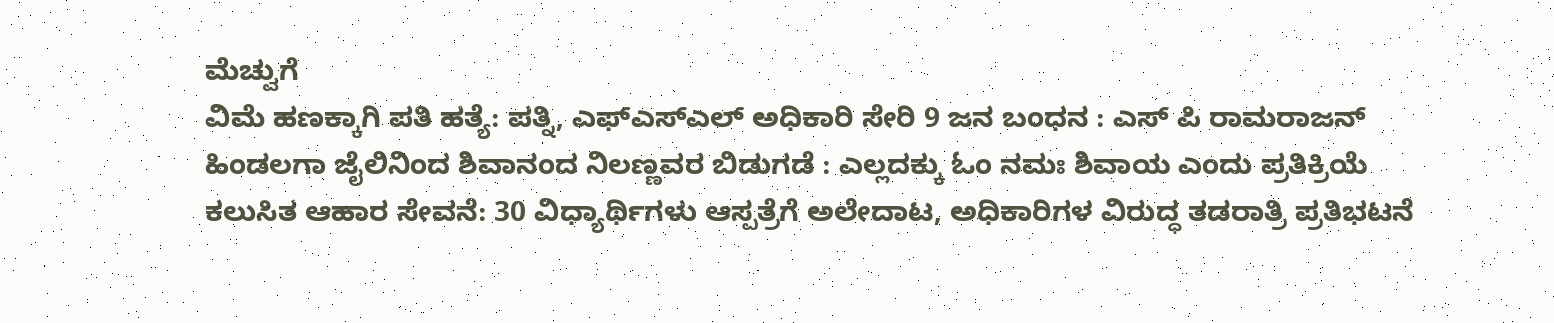ಮೆಚ್ವುಗೆ
ವಿಮೆ ಹಣಕ್ಕಾಗಿ ಪತಿ ಹತ್ಯೆ: ಪತ್ನಿ, ಎಫ್ಎಸ್ಎಲ್ ಅಧಿಕಾರಿ ಸೇರಿ 9 ಜನ ಬಂಧನ : ಎಸ್ ಪಿ ರಾಮರಾಜನ್
ಹಿಂಡಲಗಾ ಜೈಲಿನಿಂದ ಶಿವಾನಂದ ನಿಲಣ್ಣವರ ಬಿಡುಗಡೆ : ಎಲ್ಲದಕ್ಕು ಓಂ ನಮಃ ಶಿವಾಯ ಎಂದು ಪ್ರತಿಕ್ರಿಯೆ
ಕಲುಸಿತ ಆಹಾರ ಸೇವನೆ: 30 ವಿಧ್ಯಾರ್ಥಿಗಳು ಆಸ್ಪತ್ರೆಗೆ ಅಲೇದಾಟ, ಅಧಿಕಾರಿಗಳ ವಿರುದ್ಧ ತಡರಾತ್ರಿ ಪ್ರತಿಭಟನೆ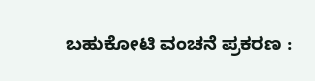ಬಹುಕೋಟಿ ವಂಚನೆ ಪ್ರಕರಣ :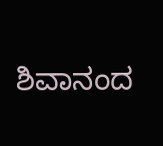ಶಿವಾನಂದ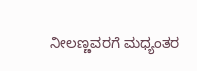ನೀಲಣ್ಣವರಗೆ ಮಧ್ಯಂತರ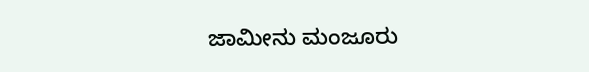ಜಾಮೀನು ಮಂಜೂರು